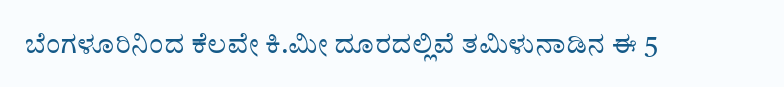ಬೆಂಗಳೂರಿನಿಂದ ಕೆಲವೇ ಕಿ.ಮೀ ದೂರದಲ್ಲಿವೆ ತಮಿಳುನಾಡಿನ ಈ 5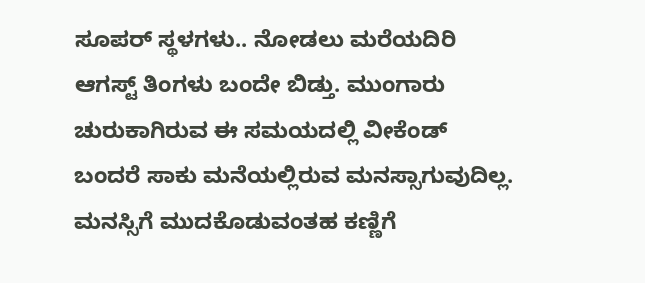ಸೂಪರ್ ಸ್ಥಳಗಳು.. ನೋಡಲು ಮರೆಯದಿರಿ
ಆಗಸ್ಟ್ ತಿಂಗಳು ಬಂದೇ ಬಿಡ್ತು. ಮುಂಗಾರು ಚುರುಕಾಗಿರುವ ಈ ಸಮಯದಲ್ಲಿ ವೀಕೆಂಡ್ ಬಂದರೆ ಸಾಕು ಮನೆಯಲ್ಲಿರುವ ಮನಸ್ಸಾಗುವುದಿಲ್ಲ. ಮನಸ್ಸಿಗೆ ಮುದಕೊಡುವಂತಹ ಕಣ್ಣಿಗೆ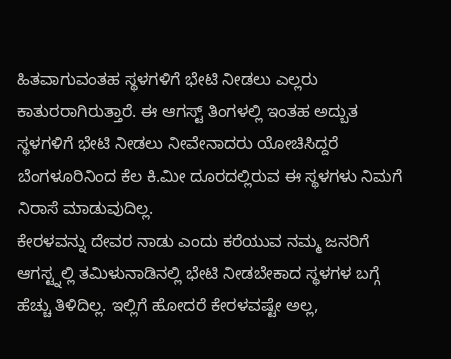ಹಿತವಾಗುವಂತಹ ಸ್ಥಳಗಳಿಗೆ ಭೇಟಿ ನೀಡಲು ಎಲ್ಲರು ಕಾತುರರಾಗಿರುತ್ತಾರೆ. ಈ ಆಗಸ್ಟ್ ತಿಂಗಳಲ್ಲಿ ಇಂತಹ ಅದ್ಬುತ ಸ್ಥಳಗಳಿಗೆ ಭೇಟಿ ನೀಡಲು ನೀವೇನಾದರು ಯೋಚಿಸಿದ್ದರೆ ಬೆಂಗಳೂರಿನಿಂದ ಕೆಲ ಕಿ.ಮೀ ದೂರದಲ್ಲಿರುವ ಈ ಸ್ಥಳಗಳು ನಿಮಗೆ ನಿರಾಸೆ ಮಾಡುವುದಿಲ್ಲ.
ಕೇರಳವನ್ನು ದೇವರ ನಾಡು ಎಂದು ಕರೆಯುವ ನಮ್ಮ ಜನರಿಗೆ ಆಗಸ್ಟ್ನಲ್ಲಿ ತಮಿಳುನಾಡಿನಲ್ಲಿ ಭೇಟಿ ನೀಡಬೇಕಾದ ಸ್ಥಳಗಳ ಬಗ್ಗೆ ಹೆಚ್ಚು ತಿಳಿದಿಲ್ಲ. ಇಲ್ಲಿಗೆ ಹೋದರೆ ಕೇರಳವಷ್ಟೇ ಅಲ್ಲ,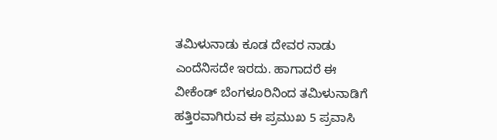ತಮಿಳುನಾಡು ಕೂಡ ದೇವರ ನಾಡು ಎಂದೆನಿಸದೇ ಇರದು. ಹಾಗಾದರೆ ಈ ವೀಕೆಂಡ್ ಬೆಂಗಳೂರಿನಿಂದ ತಮಿಳುನಾಡಿಗೆ ಹತ್ತಿರವಾಗಿರುವ ಈ ಪ್ರಮುಖ 5 ಪ್ರವಾಸಿ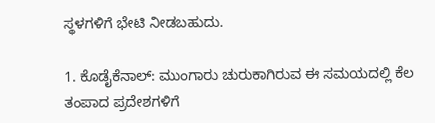ಸ್ಥಳಗಳಿಗೆ ಭೇಟಿ ನೀಡಬಹುದು.

1. ಕೊಡೈಕೆನಾಲ್: ಮುಂಗಾರು ಚುರುಕಾಗಿರುವ ಈ ಸಮಯದಲ್ಲಿ ಕೆಲ ತಂಪಾದ ಪ್ರದೇಶಗಳಿಗೆ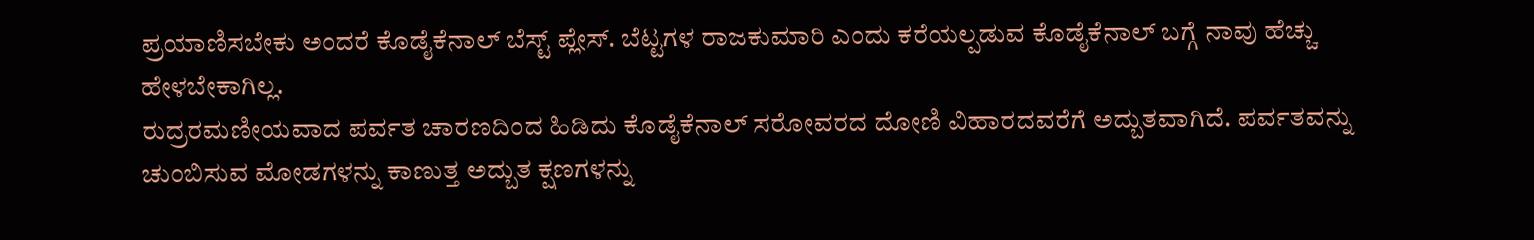ಪ್ರಯಾಣಿಸಬೇಕು ಅಂದರೆ ಕೊಡೈಕೆನಾಲ್ ಬೆಸ್ಟ್ ಪ್ಲೇಸ್. ಬೆಟ್ಟಗಳ ರಾಜಕುಮಾರಿ ಎಂದು ಕರೆಯಲ್ಪಡುವ ಕೊಡೈಕೆನಾಲ್ ಬಗ್ಗೆ ನಾವು ಹೆಚ್ಚು ಹೇಳಬೇಕಾಗಿಲ್ಲ.
ರುದ್ರರಮಣೀಯವಾದ ಪರ್ವತ ಚಾರಣದಿಂದ ಹಿಡಿದು ಕೊಡೈಕೆನಾಲ್ ಸರೋವರದ ದೋಣಿ ವಿಹಾರದವರೆಗೆ ಅದ್ಬುತವಾಗಿದೆ. ಪರ್ವತವನ್ನು ಚುಂಬಿಸುವ ಮೋಡಗಳನ್ನು ಕಾಣುತ್ತ ಅದ್ಬುತ ಕ್ಷಣಗಳನ್ನು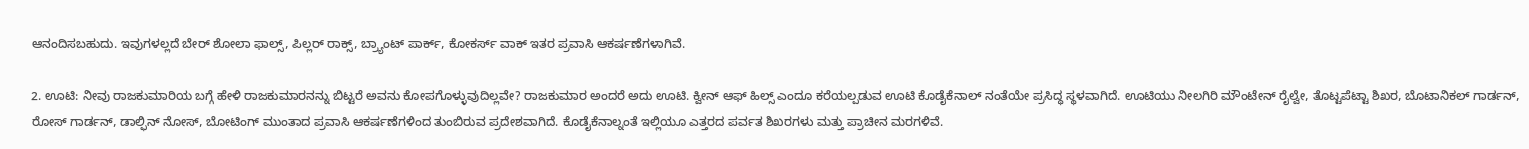ಆನಂದಿಸಬಹುದು. ಇವುಗಳಲ್ಲದೆ ಬೇರ್ ಶೋಲಾ ಫಾಲ್ಸ್, ಪಿಲ್ಲರ್ ರಾಕ್ಸ್, ಬ್ರ್ಯಾಂಟ್ ಪಾರ್ಕ್, ಕೋಕರ್ಸ್ ವಾಕ್ ಇತರ ಪ್ರವಾಸಿ ಆಕರ್ಷಣೆಗಳಾಗಿವೆ.

2. ಊಟಿ: ನೀವು ರಾಜಕುಮಾರಿಯ ಬಗ್ಗೆ ಹೇಳಿ ರಾಜಕುಮಾರನನ್ನು ಬಿಟ್ಟರೆ ಅವನು ಕೋಪಗೊಳ್ಳುವುದಿಲ್ಲವೇ? ರಾಜಕುಮಾರ ಅಂದರೆ ಅದು ಊಟಿ. ಕ್ವೀನ್ ಆಫ್ ಹಿಲ್ಸ್ ಎಂದೂ ಕರೆಯಲ್ಪಡುವ ಊಟಿ ಕೊಡೈಕೆನಾಲ್ ನಂತೆಯೇ ಪ್ರಸಿದ್ಧ ಸ್ಥಳವಾಗಿದೆ. ಊಟಿಯು ನೀಲಗಿರಿ ಮೌಂಟೇನ್ ರೈಲ್ವೇ, ತೊಟ್ಟಪೆಟ್ಟಾ ಶಿಖರ, ಬೊಟಾನಿಕಲ್ ಗಾರ್ಡನ್, ರೋಸ್ ಗಾರ್ಡನ್, ಡಾಲ್ಫಿನ್ ನೋಸ್, ಬೋಟಿಂಗ್ ಮುಂತಾದ ಪ್ರವಾಸಿ ಆಕರ್ಷಣೆಗಳಿಂದ ತುಂಬಿರುವ ಪ್ರದೇಶವಾಗಿದೆ. ಕೊಡೈಕೆನಾಲ್ನಂತೆ ಇಲ್ಲಿಯೂ ಎತ್ತರದ ಪರ್ವತ ಶಿಖರಗಳು ಮತ್ತು ಪ್ರಾಚೀನ ಮರಗಳಿವೆ.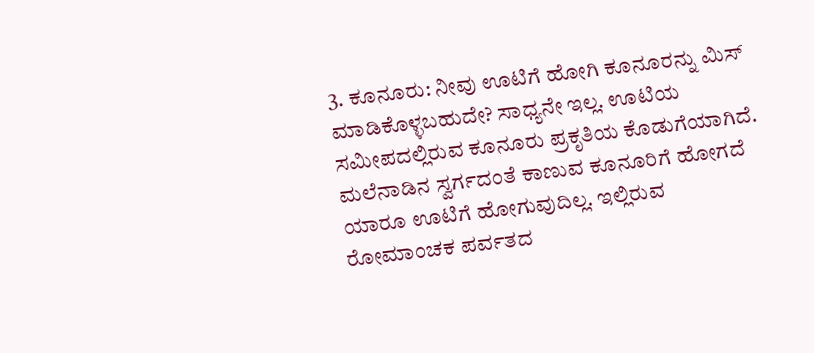3. ಕೂನೂರು: ನೀವು ಊಟಿಗೆ ಹೋಗಿ ಕೂನೂರನ್ನು ಮಿಸ್ ಮಾಡಿಕೊಳ್ಳಬಹುದೇ? ಸಾಧ್ಯನೇ ಇಲ್ಲ. ಊಟಿಯ ಸಮೀಪದಲ್ಲಿರುವ ಕೂನೂರು ಪ್ರಕೃತಿಯ ಕೊಡುಗೆಯಾಗಿದೆ. ಮಲೆನಾಡಿನ ಸ್ವರ್ಗದಂತೆ ಕಾಣುವ ಕೂನೂರಿಗೆ ಹೋಗದೆ ಯಾರೂ ಊಟಿಗೆ ಹೋಗುವುದಿಲ್ಲ. ಇಲ್ಲಿರುವ ರೋಮಾಂಚಕ ಪರ್ವತದ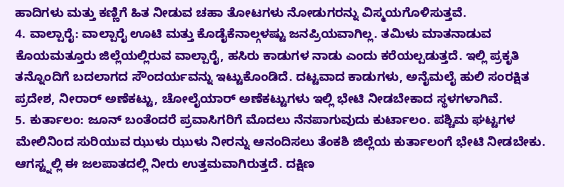ಹಾದಿಗಳು ಮತ್ತು ಕಣ್ಣಿಗೆ ಹಿತ ನೀಡುವ ಚಹಾ ತೋಟಗಳು ನೋಡುಗರನ್ನು ವಿಸ್ಮಯಗೊಳಿಸುತ್ತವೆ.
4. ವಾಲ್ಪಾರೈ: ವಾಲ್ಪಾರೈ ಊಟಿ ಮತ್ತು ಕೊಡೈಕೆನಾಲ್ಗಳಷ್ಟು ಜನಪ್ರಿಯವಾಗಿಲ್ಲ. ತಮಿಳು ಮಾತನಾಡುವ ಕೊಯಮತ್ತೂರು ಜಿಲ್ಲೆಯಲ್ಲಿರುವ ವಾಲ್ಪಾರೈ, ಹಸಿರು ಕಾಡುಗಳ ನಾಡು ಎಂದು ಕರೆಯಲ್ಪಡುತ್ತದೆ. ಇಲ್ಲಿ ಪ್ರಕೃತಿ ತನ್ನೊಂದಿಗೆ ಬದಲಾಗದ ಸೌಂದರ್ಯವನ್ನು ಇಟ್ಟುಕೊಂಡಿದೆ. ದಟ್ಟವಾದ ಕಾಡುಗಳು, ಅನೈಮಲೈ ಹುಲಿ ಸಂರಕ್ಷಿತ ಪ್ರದೇಶ, ನೀರಾರ್ ಅಣೆಕಟ್ಟು, ಚೋಲೈಯಾರ್ ಅಣೆಕಟ್ಟುಗಳು ಇಲ್ಲಿ ಭೇಟಿ ನೀಡಬೇಕಾದ ಸ್ಥಳಗಳಾಗಿವೆ.
5. ಕುರ್ತಾಲಂ: ಜೂನ್ ಬಂತೆಂದರೆ ಪ್ರವಾಸಿಗರಿಗೆ ಮೊದಲು ನೆನಪಾಗುವುದು ಕುರ್ಟಾಲಂ. ಪಶ್ಚಿಮ ಘಟ್ಟಗಳ ಮೇಲಿನಿಂದ ಸುರಿಯುವ ಝುಳು ಝುಳು ನೀರನ್ನು ಆನಂದಿಸಲು ತೆಂಕಶಿ ಜಿಲ್ಲೆಯ ಕುರ್ತಾಲಂಗೆ ಭೇಟಿ ನೀಡಬೇಕು. ಆಗಸ್ಟ್ನಲ್ಲಿ ಈ ಜಲಪಾತದಲ್ಲಿ ನೀರು ಉತ್ತಮವಾಗಿರುತ್ತದೆ. ದಕ್ಷಿಣ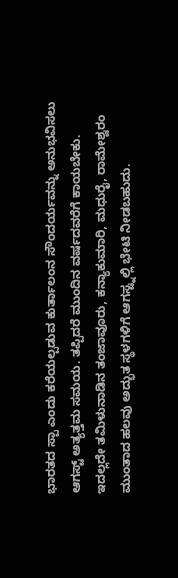ಭಾರತದ ಸ್ಪಾ ಎಂದು ಕರೆಯಲ್ಪಡುವ ಕುರ್ತಾಲಂನ ಸೌಂದರ್ಯವನ್ನು ಅನುಭವಿಸಲು ಆಗಸ್ಟ್ ಅತ್ಯತ್ತಮ ಸಮಯ. ತಪ್ಪಿದರೆ ಮುಂದಿನ ವರ್ಷದವರೆಗೆ ಕಾಯಬೇಕು.
ಇದಲ್ಲದೇ ತಮಿಳುನಾಡಿನ ತಂಜಾವೂರು, ಕನ್ಯಾಕುಮಾರಿ, ಮಧುರೈ, ರಾಮೇಶ್ವರಂ ಮುಂತಾದ ಹಲವು ಅದ್ಭುತ ಸ್ಥಳಗಳಿಗೆ ಆಗಸ್ಟ್ನಲ್ಲಿ ಭೇಟಿ ನೀಡಬಹುದು.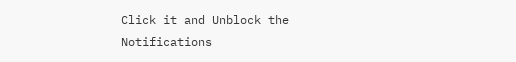Click it and Unblock the Notifications